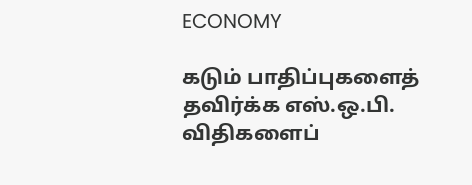ECONOMY

கடும் பாதிப்புகளைத் தவிர்க்க எஸ்.ஒ.பி. விதிகளைப்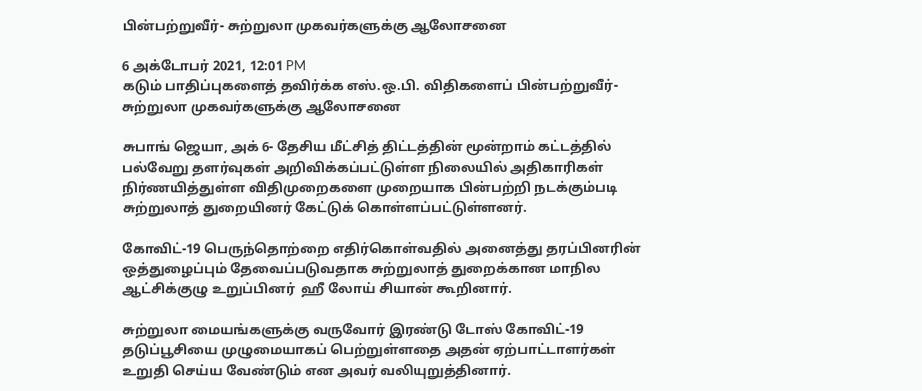பின்பற்றுவீர்- சுற்றுலா முகவர்களுக்கு ஆலோசனை

6 அக்டோபர் 2021, 12:01 PM
கடும் பாதிப்புகளைத் தவிர்க்க எஸ்.ஒ.பி. விதிகளைப் பின்பற்றுவீர்-  சுற்றுலா முகவர்களுக்கு ஆலோசனை

சுபாங் ஜெயா, அக் 6- தேசிய மீட்சித் திட்டத்தின் மூன்றாம் கட்டத்தில் பல்வேறு தளர்வுகள் அறிவிக்கப்பட்டுள்ள நிலையில் அதிகாரிகள் நிர்ணயித்துள்ள விதிமுறைகளை முறையாக பின்பற்றி நடக்கும்படி சுற்றுலாத் துறையினர் கேட்டுக் கொள்ளப்பட்டுள்ளனர்.

கோவிட்-19 பெருந்தொற்றை எதிர்கொள்வதில் அனைத்து தரப்பினரின் ஒத்துழைப்பும் தேவைப்படுவதாக சுற்றுலாத் துறைக்கான மாநில ஆட்சிக்குழு உறுப்பினர்  ஹீ லோய் சியான் கூறினார்.

சுற்றுலா மையங்களுக்கு வருவோர் இரண்டு டோஸ் கோவிட்-19 தடுப்பூசியை முழுமையாகப் பெற்றுள்ளதை அதன் ஏற்பாட்டாளர்கள் உறுதி செய்ய வேண்டும் என அவர் வலியுறுத்தினார்.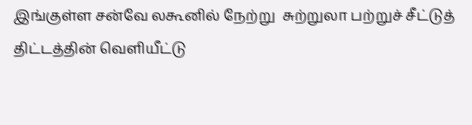இங்குள்ள சன்வே லகூனில் நேற்று  சுற்றுலா பற்றுச் சீட்டுத் திட்டத்தின் வெளியீட்டு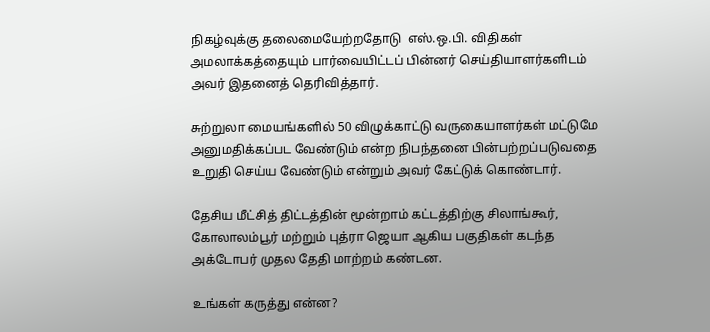நிகழ்வுக்கு தலைமையேற்றதோடு  எஸ்.ஒ.பி. விதிகள் அமலாக்கத்தையும் பார்வையிட்டப் பின்னர் செய்தியாளர்களிடம் அவர் இதனைத் தெரிவித்தார்.

சுற்றுலா மையங்களில் 50 விழுக்காட்டு வருகையாளர்கள் மட்டுமே அனுமதிக்கப்பட வேண்டும் என்ற நிபந்தனை பின்பற்றப்படுவதை உறுதி செய்ய வேண்டும் என்றும் அவர் கேட்டுக் கொண்டார்.

தேசிய மீட்சித் திட்டத்தின் மூன்றாம் கட்டத்திற்கு சிலாங்கூர், கோலாலம்பூர் மற்றும் புத்ரா ஜெயா ஆகிய பகுதிகள் கடந்த அக்டோபர் முதல தேதி மாற்றம் கண்டன.

உங்கள் கருத்து என்ன?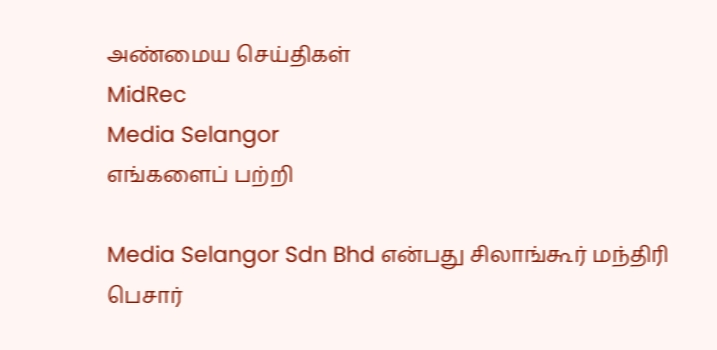அண்மைய செய்திகள்
MidRec
Media Selangor
எங்களைப் பற்றி

Media Selangor Sdn Bhd என்பது சிலாங்கூர் மந்திரி பெசார்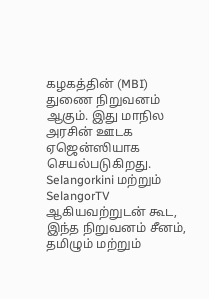கழகத்தின் (MBI) துணை நிறுவனம் ஆகும். இது மாநில அரசின் ஊடக ஏஜென்ஸியாக செயல்படுகிறது. Selangorkini மற்றும் SelangorTV ஆகியவற்றுடன் கூட, இந்த நிறுவனம் சீனம், தமிழும் மற்றும்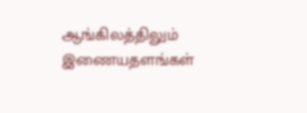ஆங்கிலத்திலும் இணையதளங்கள்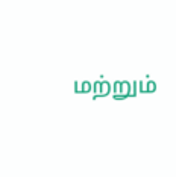மற்றும்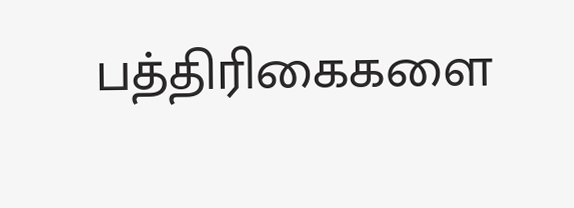பத்திரிகைகளை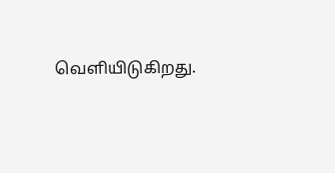வெளியிடுகிறது.